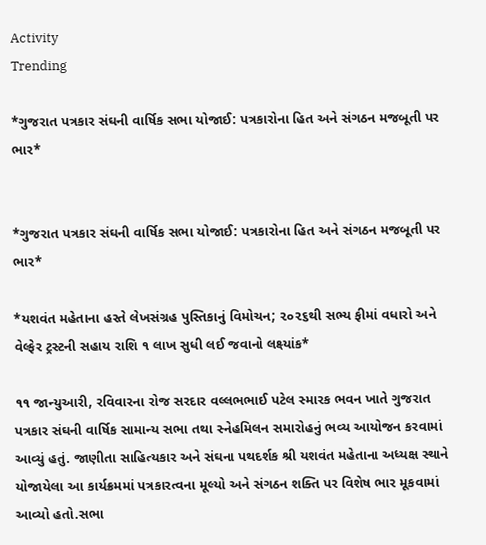Activity
Trending

*ગુજરાત પત્રકાર સંઘની વાર્ષિક સભા યોજાઈ: પત્રકારોના હિત અને સંગઠન મજબૂતી પર ભાર*


*ગુજરાત પત્રકાર સંઘની વાર્ષિક સભા યોજાઈ: પત્રકારોના હિત અને સંગઠન મજબૂતી પર ભાર*

*યશવંત મહેતાના હસ્તે લેખસંગ્રહ પુસ્તિકાનું વિમોચન; ૨૦૨૬થી સભ્ય ફીમાં વધારો અને વેલ્ફેર ટ્રસ્ટની સહાય રાશિ ૧ લાખ સુધી લઈ જવાનો લક્ષ્યાંક*

૧૧ જાન્યુઆરી, રવિવારના રોજ સરદાર વલ્લભભાઈ પટેલ સ્મારક ભવન ખાતે ગુજરાત પત્રકાર સંઘની વાર્ષિક સામાન્ય સભા તથા સ્નેહમિલન સમારોહનું ભવ્ય આયોજન કરવામાં આવ્યું હતું. જાણીતા સાહિત્યકાર અને સંઘના પથદર્શક શ્રી યશવંત મહેતાના અધ્યક્ષ સ્થાને યોજાયેલા આ કાર્યક્રમમાં પત્રકારત્વના મૂલ્યો અને સંગઠન શક્તિ પર વિશેષ ભાર મૂકવામાં આવ્યો હતો.સભા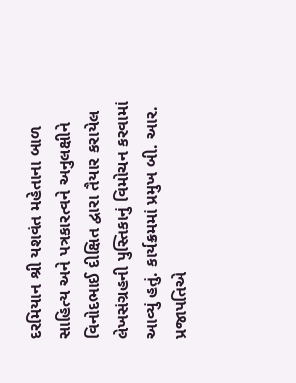દરમિયાન શ્રી યશવંત મહેતાના બાળ સાહિત્ય અને પત્રકારત્વને અનુલક્ષીને વિનોદભાઈ દીક્ષિત દ્વારા તૈયાર કરાયેલ લેખસંગ્રહની પુસ્તિકાનું વિમોચન કરવામાં આવ્યું હતું. કાર્યક્રમમાં પ્રમુખ બી. આર. પ્રજાપતિએ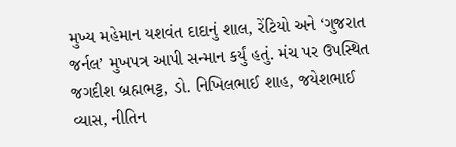મુખ્ય મહેમાન યશવંત દાદાનું શાલ, રેંટિયો અને ‘ગુજરાત જર્નલ’ મુખપત્ર આપી સન્માન કર્યું હતું. મંચ પર ઉપસ્થિત જગદીશ બ્રહ્મભટ્ટ, ડો. નિખિલભાઈ શાહ, જયેશભાઈ વ્યાસ, નીતિન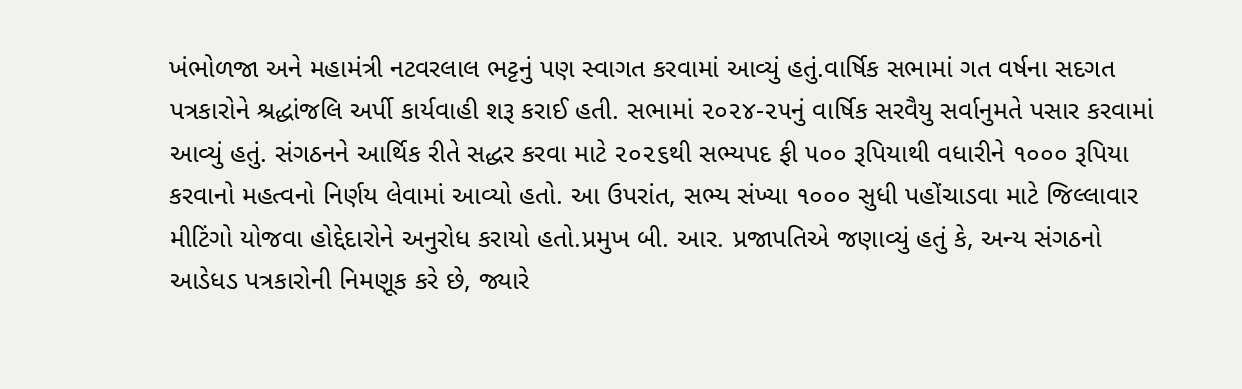ખંભોળજા અને મહામંત્રી નટવરલાલ ભટ્ટનું પણ સ્વાગત કરવામાં આવ્યું હતું.વાર્ષિક સભામાં ગત વર્ષના સદગત પત્રકારોને શ્રદ્ધાંજલિ અર્પી કાર્યવાહી શરૂ કરાઈ હતી. સભામાં ૨૦૨૪-૨૫નું વાર્ષિક સરવૈયુ સર્વાનુમતે પસાર કરવામાં આવ્યું હતું. સંગઠનને આર્થિક રીતે સદ્ધર કરવા માટે ૨૦૨૬થી સભ્યપદ ફી ૫૦૦ રૂપિયાથી વધારીને ૧૦૦૦ રૂપિયા કરવાનો મહત્વનો નિર્ણય લેવામાં આવ્યો હતો. આ ઉપરાંત, સભ્ય સંખ્યા ૧૦૦૦ સુધી પહોંચાડવા માટે જિલ્લાવાર મીટિંગો યોજવા હોદ્દેદારોને અનુરોધ કરાયો હતો.પ્રમુખ બી. આર. પ્રજાપતિએ જણાવ્યું હતું કે, અન્ય સંગઠનો આડેધડ પત્રકારોની નિમણૂક કરે છે, જ્યારે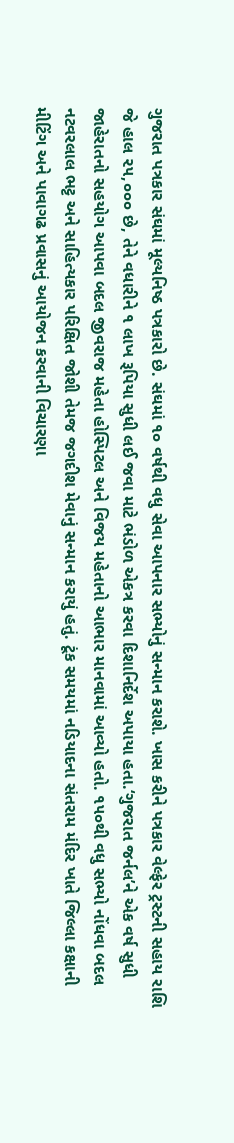ગુજરાત પત્રકાર સંઘમાં મૂલ્યનિષ્ઠ પત્રકારો છે. સંઘમાં ૧૦ વર્ષથી વધુ સેવા આપનાર સભ્યોનું સન્માન કરાશે. ખાસ કરીને પત્રકાર વેલ્ફેર ટ્રસ્ટની સહાય રાશિ જે હાલ ૨૫,૦૦૦ છે, તેને વધારીને ૧ લાખ રૂપિયા સુધી લઈ જવા માટે ભંડોળ એકત્ર કરવા દિશાનિર્દેશ અપાયા હતા.‘ગુજરાત જર્નલ’ને એક વર્ષ સુધી જાહેરાતનો સહયોગ આપવા બદલ જીવરાજ મહેતા હોસ્પિટલ અને વિજય મહેતાનો આભાર માનવામાં આવ્યો હતો. ૧૫૦થી વધુ સભ્યો નોંધવા બદલ નટવરલાલ ભટ્ટ અને સાહિત્યકાર પરિક્ષિત જોશી તેમજ જગદીશ મેવાનું સન્માન કરાયું હતું. ટૂંક સમયમાં નડિયાદના સંતરામ મંદિર ખાતે જિલ્લા કક્ષાની મીટિંગ અને પાવાગઢ પ્રવાસનું આયોજન કરવાની વિચારણા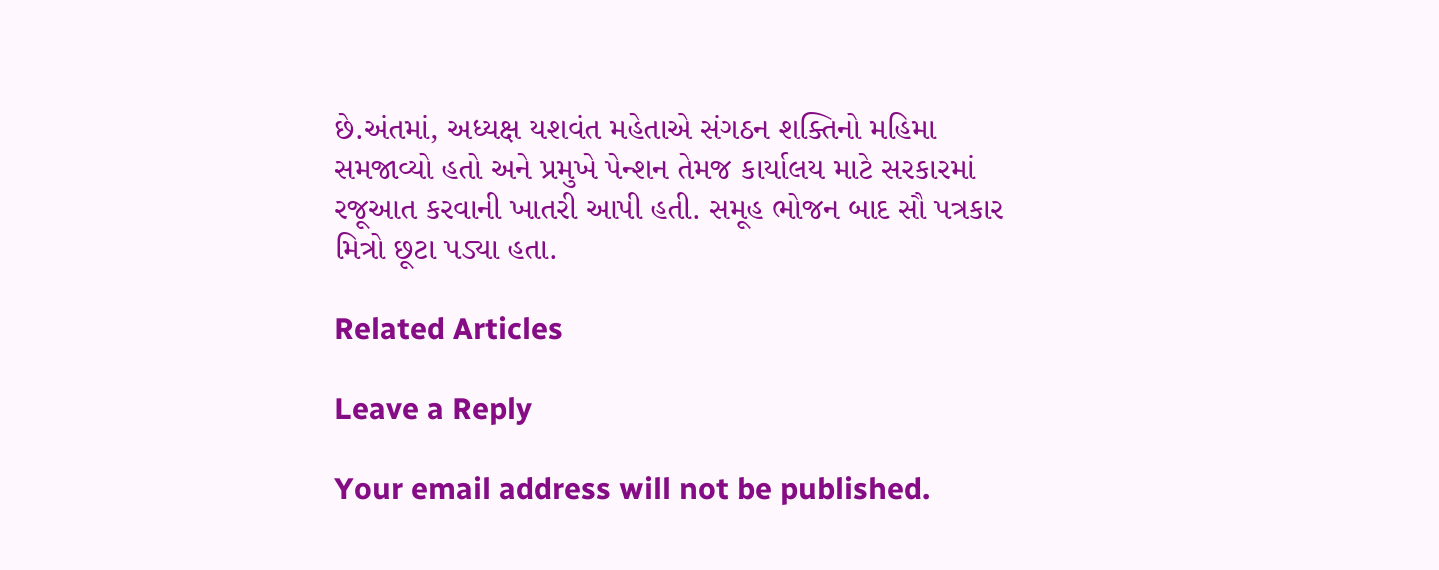છે.અંતમાં, અધ્યક્ષ યશવંત મહેતાએ સંગઠન શક્તિનો મહિમા સમજાવ્યો હતો અને પ્રમુખે પેન્શન તેમજ કાર્યાલય માટે સરકારમાં રજૂઆત કરવાની ખાતરી આપી હતી. સમૂહ ભોજન બાદ સૌ પત્રકાર મિત્રો છૂટા પડ્યા હતા.

Related Articles

Leave a Reply

Your email address will not be published.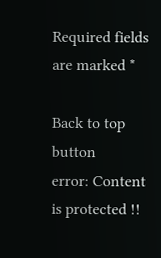Required fields are marked *

Back to top button
error: Content is protected !!